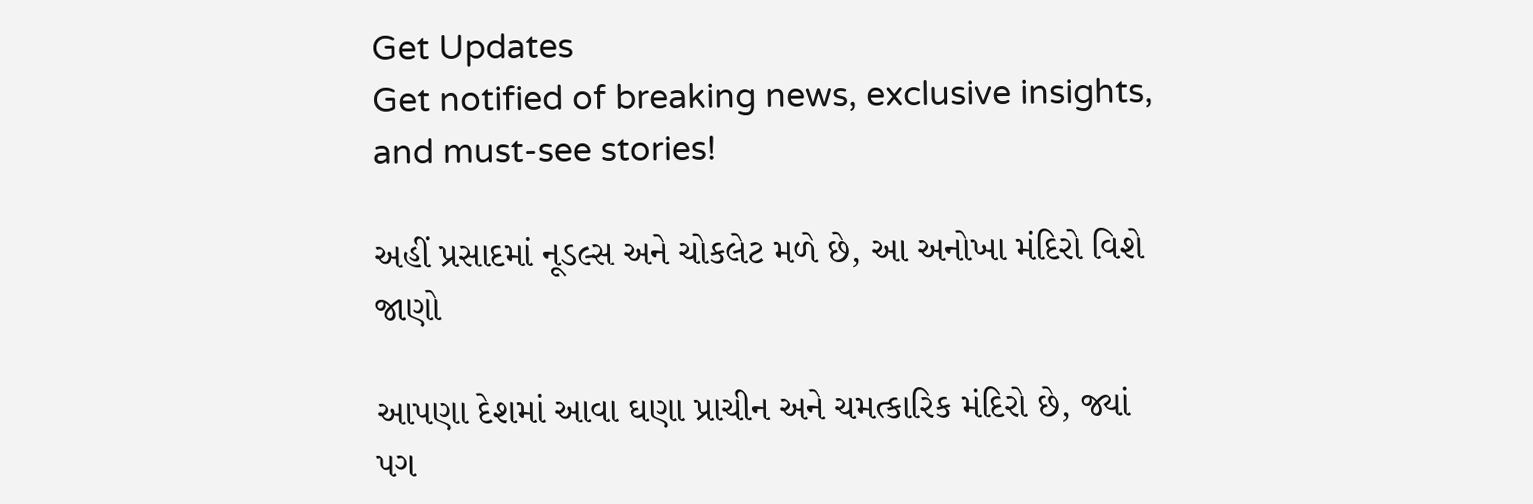Get Updates
Get notified of breaking news, exclusive insights, and must-see stories!

અહીં પ્રસાદમાં નૂડલ્સ અને ચોકલેટ મળે છે, આ અનોખા મંદિરો વિશે જાણો

આપણા દેશમાં આવા ઘણા પ્રાચીન અને ચમત્કારિક મંદિરો છે, જ્યાં પગ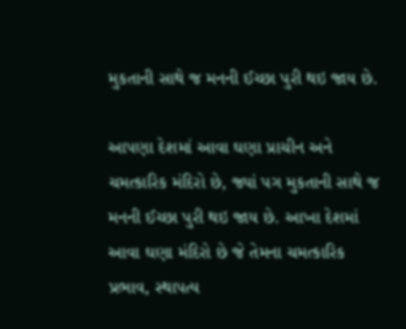મુકતાની સાથે જ મનની ઈચ્છા પુરી થઇ જાય છે.

આપણા દેશમાં આવા ઘણા પ્રાચીન અને ચમત્કારિક મંદિરો છે, જ્યાં પગ મુકતાની સાથે જ મનની ઈચ્છા પુરી થઇ જાય છે. આખા દેશમાં આવા ઘણા મંદિરો છે જે તેમના ચમત્કારિક પ્રભાવ, સ્થાપત્ય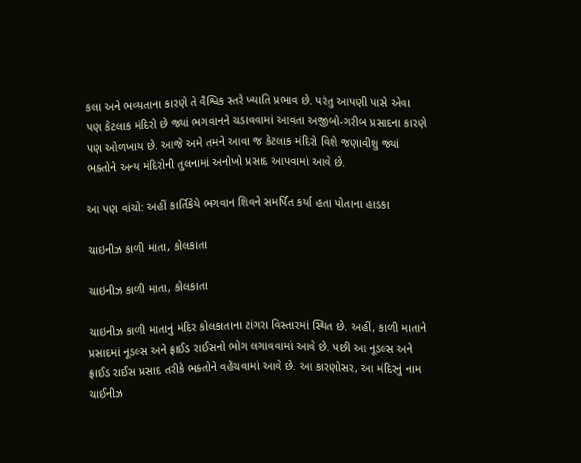કલા અને ભવ્યતાના કારણે તે વૈશ્વિક સ્તરે ખ્યાતિ પ્રભાવ છે. પરંતુ આપણી પાસે એવા પણ કેટલાક મંદિરો છે જ્યાં ભગવાનને ચડાવવામાં આવતા અજીબો-ગરીબ પ્રસાદના કારણે પણ ઓળખાય છે. આજે અમે તમને આવા જ કેટલાક મંદિરો વિશે જણાવીશુ જ્યાં ભક્તોને અન્ય મંદિરોની તુલનામાં અનોખો પ્રસાદ આપવામાં આવે છે.

આ પણ વાંચો: અહીં કાર્તિકેયે ભગવાન શિવને સમર્પિત કર્યા હતા પોતાના હાડકા

ચાઇનીઝ કાળી માતા, કોલકાતા

ચાઇનીઝ કાળી માતા, કોલકાતા

ચાઇનીઝ કાળી માતાનું મંદિર કોલકાતાના ટાંગરા વિસ્તારમાં સ્થિત છે. અહીં, કાળી માતાને પ્રસાદમાં નૂડલ્સ અને ફ્રાઈડ રાઈસનો ભોગ લગાવવામાં આવે છે. પછી આ નૂડલ્સ અને ફ્રાઈડ રાઈસ પ્રસાદ તરીકે ભક્તોને વહેંચવામાં આવે છે. આ કારણોસર, આ મંદિરનું નામ ચાઈનીઝ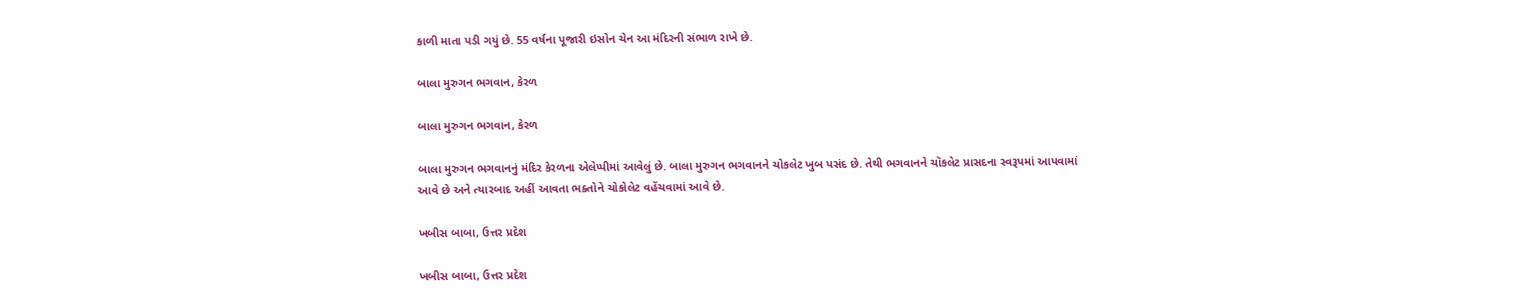કાળી માતા પડી ગયું છે. 55 વર્ષના પૂજારી ઇસોન ચેન આ મંદિરની સંભાળ રાખે છે.

બાલા મુરુગન ભગવાન, કેરળ

બાલા મુરુગન ભગવાન, કેરળ

બાલા મુરુગન ભગવાનનું મંદિર કેરળના એલેપ્પીમાં આવેલું છે. બાલા મુરુગન ભગવાનને ચોકલેટ ખુબ પસંદ છે. તેથી ભગવાનને ચૉકલેટ પ્રાસદના સ્વરૂપમાં આપવામાં આવે છે અને ત્યારબાદ અહીં આવતા ભક્તોને ચોકોલેટ વહેંચવામાં આવે છે.

ખબીસ બાબા, ઉત્તર પ્રદેશ

ખબીસ બાબા, ઉત્તર પ્રદેશ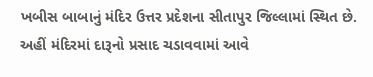ખબીસ બાબાનું મંદિર ઉત્તર પ્રદેશના સીતાપુર જિલ્લામાં સ્થિત છે. અહીં મંદિરમાં દારૂનો પ્રસાદ ચડાવવામાં આવે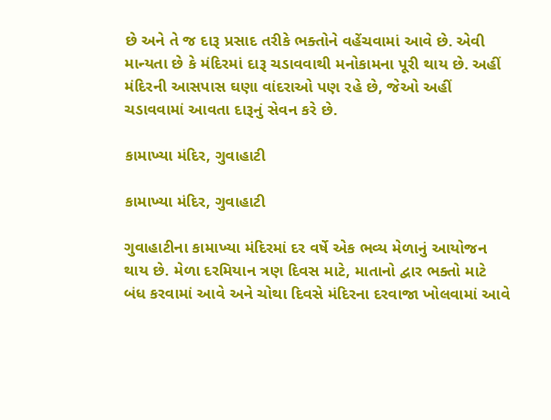છે અને તે જ દારૂ પ્રસાદ તરીકે ભક્તોને વહેંચવામાં આવે છે. એવી માન્યતા છે કે મંદિરમાં દારૂ ચડાવવાથી મનોકામના પૂરી થાય છે. અહીં મંદિરની આસપાસ ઘણા વાંદરાઓ પણ રહે છે, જેઓ અહીં ચડાવવામાં આવતા દારૂનું સેવન કરે છે.

કામાખ્યા મંદિર, ગુવાહાટી

કામાખ્યા મંદિર, ગુવાહાટી

ગુવાહાટીના કામાખ્યા મંદિરમાં દર વર્ષે એક ભવ્ય મેળાનું આયોજન થાય છે. મેળા દરમિયાન ત્રણ દિવસ માટે, માતાનો દ્વાર ભક્તો માટે બંધ કરવામાં આવે અને ચોથા દિવસે મંદિરના દરવાજા ખોલવામાં આવે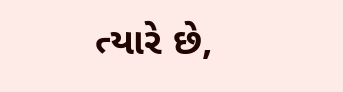ત્યારે છે,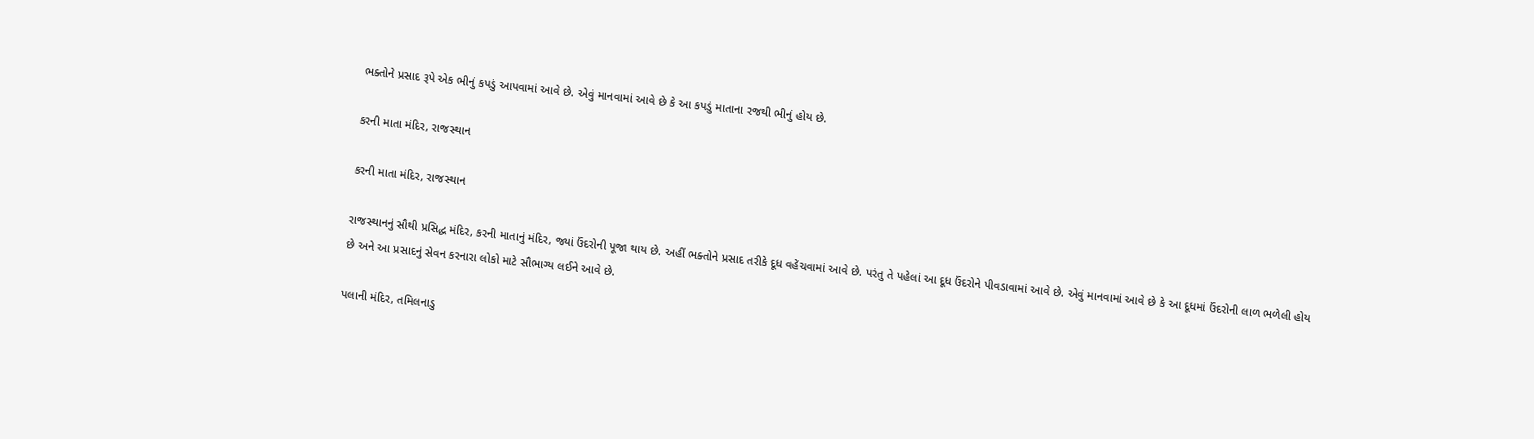ભક્તોને પ્રસાદ રૂપે એક ભીનું કપડું આપવામાં આવે છે. એવું માનવામાં આવે છે કે આ કપડું માતાના રજથી ભીનું હોય છે.

કરની માતા મંદિર, રાજસ્થાન

કરની માતા મંદિર, રાજસ્થાન

રાજસ્થાનનું સૌથી પ્રસિદ્ધ મંદિર, કરની માતાનું મંદિર, જ્યાં ઉંદરોની પૂજા થાય છે. અહીં ભક્તોને પ્રસાદ તરીકે દૂધ વહેંચવામાં આવે છે. પરંતુ તે પહેલાં આ દૂધ ઉંદરોને પીવડાવામાં આવે છે. એવું માનવામાં આવે છે કે આ દૂધમાં ઉંદરોની લાળ ભળેલી હોય છે અને આ પ્રસાદનું સેવન કરનારા લોકો માટે સૌભાગ્ય લઈને આવે છે.

પલાની મંદિર, તમિલનાડુ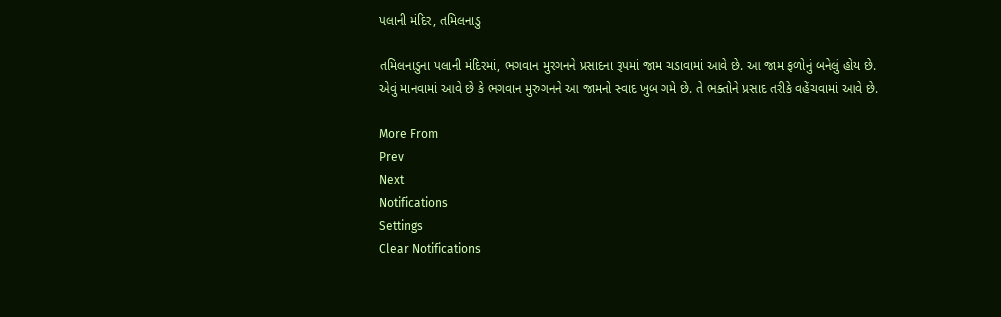પલાની મંદિર, તમિલનાડુ

તમિલનાડુના પલાની મંદિરમાં, ભગવાન મુરગનને પ્રસાદના રૂપમાં જામ ચડાવામાં આવે છે. આ જામ ફળોનું બનેલું હોય છે. એવું માનવામાં આવે છે કે ભગવાન મુરુગનને આ જામનો સ્વાદ ખુબ ગમે છે. તે ભક્તોને પ્રસાદ તરીકે વહેંચવામાં આવે છે.

More From
Prev
Next
Notifications
Settings
Clear Notifications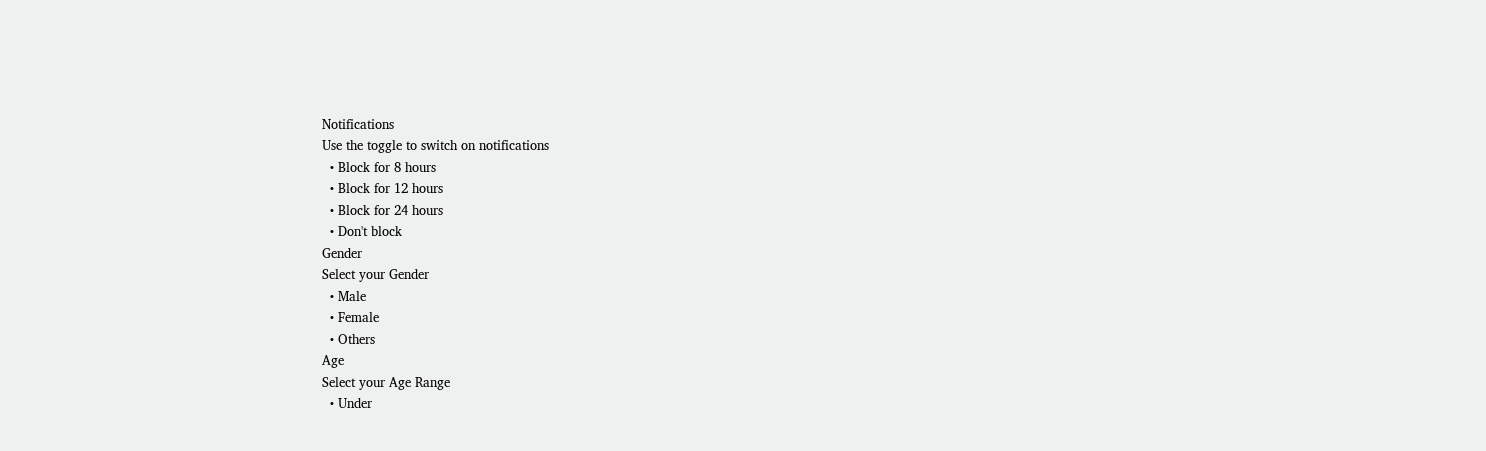Notifications
Use the toggle to switch on notifications
  • Block for 8 hours
  • Block for 12 hours
  • Block for 24 hours
  • Don't block
Gender
Select your Gender
  • Male
  • Female
  • Others
Age
Select your Age Range
  • Under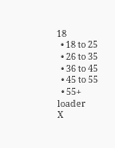18
  • 18 to 25
  • 26 to 35
  • 36 to 45
  • 45 to 55
  • 55+
loader
X